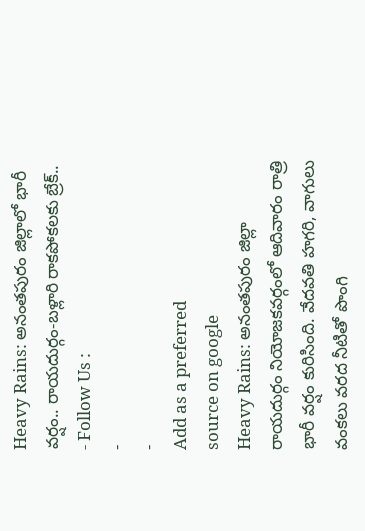Heavy Rains: అనంతపురం జిల్లాలో భారీ వర్షం.. రాయదుర్గం-బళ్లారి రాకపోకలకు బ్రేక్..
- Follow Us :
-
-
Add as a preferred
source on google
Heavy Rains: అనంతపురం జిల్లా రాయదుర్గం నియోజకవర్గంలో ఆదివారం రాత్రి భారీ వర్షం కురిసింది. వేదవతి హగరి, వాగులు వంకలు వరద నీటితో పొంగి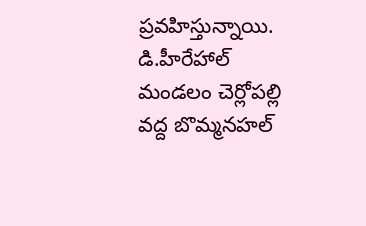ప్రవహిస్తున్నాయి. డి.హీరేహాల్ మండలం చెర్లోపల్లి వద్ద బొమ్మనహల్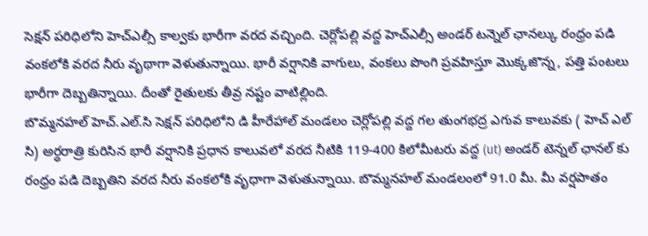సెక్షన్ పరిధిలోని హెచ్ఎల్సీ కాల్వకు భారీగా వరద వచ్చింది. చెర్లోపల్లి వద్ద హెచ్ఎల్సీ అండర్ టన్నెల్ ఛానల్కు రంధ్రం పడి వంకలోకి వరద నీరు వృథాగా వెళుతున్నాయి. భారీ వర్షానికి వాగులు, వంకలు పొంగి ప్రవహిస్తూ మొక్కజొన్న, పత్తి పంటలు భారీగా దెబ్బతిన్నాయి. దీంతో రైతులకు తీవ్ర నష్టం వాటిల్లింది.
బొమ్మనహల్ హెచ్.ఎల్.సి సెక్షన్ పరిధిలోని డి హీరేహాల్ మండలం చెర్లోపల్లి వద్ద గల తుంగభద్ర ఎగువ కాలువకు ( హెచ్ ఎల్ సి) అర్ధరాత్రి కురిసిన భారీ వర్షానికి ప్రధాన కాలువలో వరద నీటికి 119-400 కిలోమీటరు వద్ద (ut) అండర్ టెన్నల్ ఛానల్ కు రంధ్రం పడి దెబ్బతిని వరద నీరు వంకలోకి వృధాగా వెళుతున్నాయి. బొమ్మనహల్ మండలంలో 91.0 మీ. మీ వర్షపాతం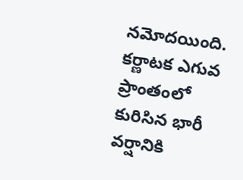నమోదయింది. కర్ణాటక ఎగువ ప్రాంతంలో కురిసిన భారీ వర్షానికి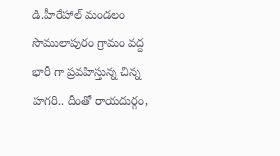డి.హీరేహాల్ మండలం సొములాపురం గ్రామం వద్ద భారీ గా ప్రవహిస్తున్న చిన్న హగరి.. దీంతో రాయదుర్గం,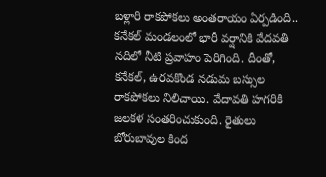బళ్లారి రాకపోకలు అంతరాయం ఏర్పడింది.. కనేకల్ మండలంలో భారీ వర్షానికి వేదవతి నదిలో నీటి ప్రవాహం పెరిగింది. దీంతో, కనేకల్, ఉరవకొండ నడుమ బస్సుల రాకపోకలు నిలిచాయి. వేదావతి హగరికి జలకళ సంతరించుకుంది. రైతులు బోరుబావుల కింద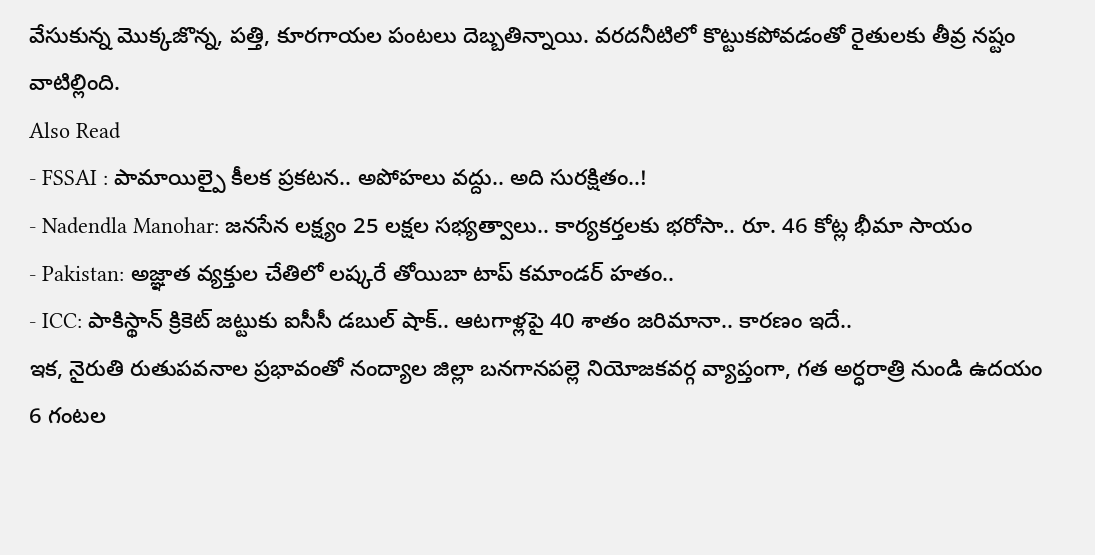వేసుకున్న మొక్కజొన్న, పత్తి, కూరగాయల పంటలు దెబ్బతిన్నాయి. వరదనీటిలో కొట్టుకపోవడంతో రైతులకు తీవ్ర నష్టం వాటిల్లింది.
Also Read
- FSSAI : పామాయిల్పై కీలక ప్రకటన.. అపోహలు వద్దు.. అది సురక్షితం..!
- Nadendla Manohar: జనసేన లక్ష్యం 25 లక్షల సభ్యత్వాలు.. కార్యకర్తలకు భరోసా.. రూ. 46 కోట్ల భీమా సాయం
- Pakistan: అజ్ఞాత వ్యక్తుల చేతిలో లష్కరే తోయిబా టాప్ కమాండర్ హతం..
- ICC: పాకిస్థాన్ క్రికెట్ జట్టుకు ఐసీసీ డబుల్ షాక్.. ఆటగాళ్లపై 40 శాతం జరిమానా.. కారణం ఇదే..
ఇక, నైరుతి రుతుపవనాల ప్రభావంతో నంద్యాల జిల్లా బనగానపల్లె నియోజకవర్గ వ్యాప్తంగా, గత అర్ధరాత్రి నుండి ఉదయం 6 గంటల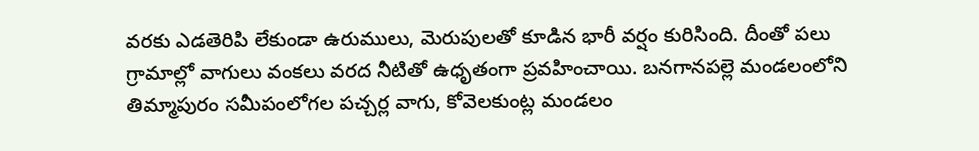వరకు ఎడతెరిపి లేకుండా ఉరుములు, మెరుపులతో కూడిన భారీ వర్షం కురిసింది. దీంతో పలు గ్రామాల్లో వాగులు వంకలు వరద నీటితో ఉధృతంగా ప్రవహించాయి. బనగానపల్లె మండలంలోని తిమ్మాపురం సమీపంలోగల పచ్చర్ల వాగు, కోవెలకుంట్ల మండలం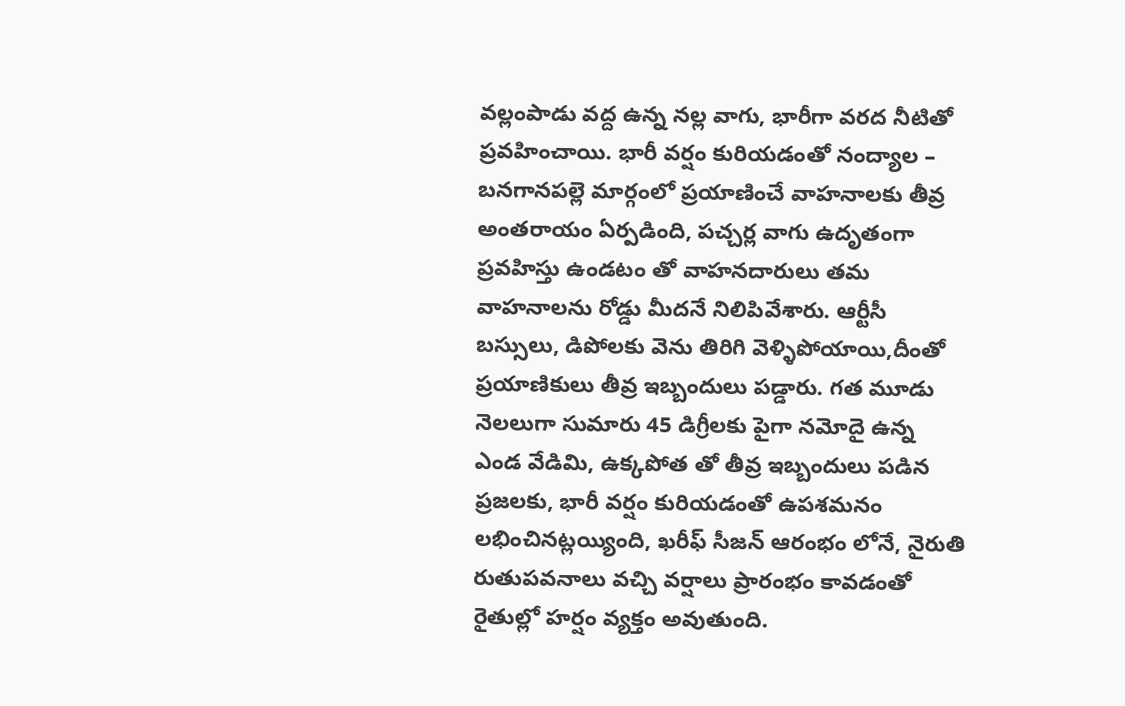వల్లంపాడు వద్ద ఉన్న నల్ల వాగు, భారీగా వరద నీటితో ప్రవహించాయి. భారీ వర్షం కురియడంతో నంద్యాల – బనగానపల్లె మార్గంలో ప్రయాణించే వాహనాలకు తీవ్ర అంతరాయం ఏర్పడింది, పచ్చర్ల వాగు ఉదృతంగా ప్రవహిస్తు ఉండటం తో వాహనదారులు తమ వాహనాలను రోడ్డు మీదనే నిలిపివేశారు. ఆర్టీసీ బస్సులు, డిపోలకు వెను తిరిగి వెళ్ళిపోయాయి,దీంతో ప్రయాణికులు తీవ్ర ఇబ్బందులు పడ్డారు. గత మూడు నెలలుగా సుమారు 45 డిగ్రీలకు పైగా నమోదై ఉన్న ఎండ వేడిమి, ఉక్కపోత తో తీవ్ర ఇబ్బందులు పడిన ప్రజలకు, భారీ వర్షం కురియడంతో ఉపశమనం లభించినట్లయ్యింది, ఖరీఫ్ సీజన్ ఆరంభం లోనే, నైరుతి రుతుపవనాలు వచ్చి వర్షాలు ప్రారంభం కావడంతో రైతుల్లో హర్షం వ్యక్తం అవుతుంది.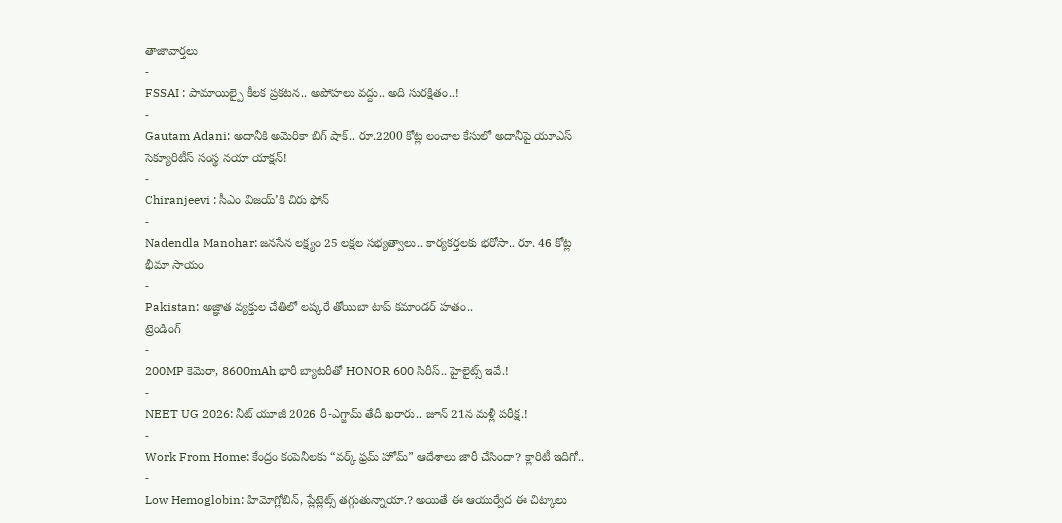తాజావార్తలు
-
FSSAI : పామాయిల్పై కీలక ప్రకటన.. అపోహలు వద్దు.. అది సురక్షితం..!
-
Gautam Adani: అదానీకి అమెరికా బిగ్ షాక్.. రూ.2200 కోట్ల లంచాల కేసులో అదానీపై యూఎస్ సెక్యూరిటీస్ సంస్థ నయా యాక్షన్!
-
Chiranjeevi : సీఎం విజయ్’కి చిరు ఫోన్
-
Nadendla Manohar: జనసేన లక్ష్యం 25 లక్షల సభ్యత్వాలు.. కార్యకర్తలకు భరోసా.. రూ. 46 కోట్ల భీమా సాయం
-
Pakistan: అజ్ఞాత వ్యక్తుల చేతిలో లష్కరే తోయిబా టాప్ కమాండర్ హతం..
ట్రెండింగ్
-
200MP కెమెరా, 8600mAh భారీ బ్యాటరీతో HONOR 600 సిరీస్.. హైలైట్స్ ఇవే.!
-
NEET UG 2026: నీట్ యూజీ 2026 రీ-ఎగ్జామ్ తేదీ ఖరారు.. జూన్ 21న మళ్లీ పరీక్ష.!
-
Work From Home: కేంద్రం కంపెనీలకు “వర్క్ ఫ్రమ్ హోమ్” ఆదేశాలు జారీ చేసిందా? క్లారిటీ ఇదిగో..
-
Low Hemoglobin: హిమోగ్లోబిన్, ప్లేట్లెట్స్ తగ్గుతున్నాయా.? అయితే ఈ ఆయుర్వేద ఈ చిట్కాలు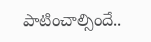పాటించాల్సిందే..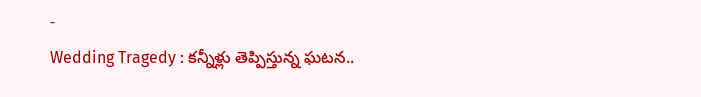-
Wedding Tragedy : కన్నీళ్లు తెప్పిస్తున్న ఘటన..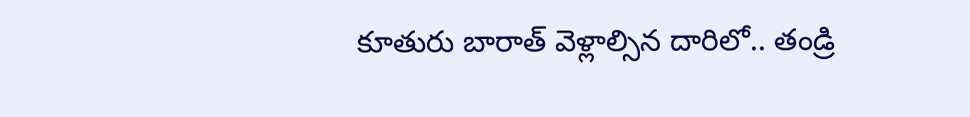కూతురు బారాత్ వెళ్లాల్సిన దారిలో.. తండ్రి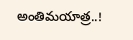అంతిమయాత్ర..!